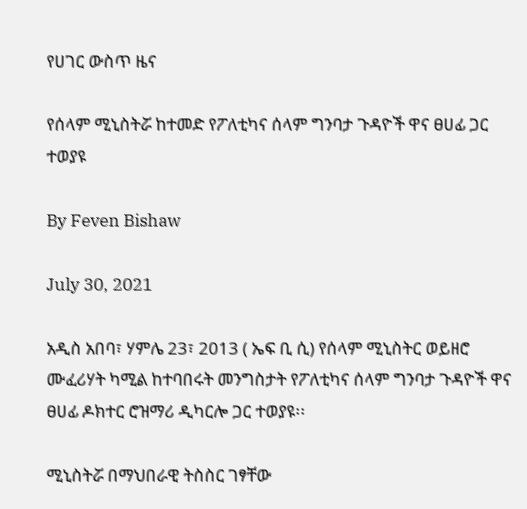የሀገር ውስጥ ዜና

የሰላም ሚኒስትሯ ከተመድ የፖለቲካና ሰላም ግንባታ ጉዳዮች ዋና ፀሀፊ ጋር ተወያዩ

By Feven Bishaw

July 30, 2021

አዲስ አበባ፣ ሃምሌ 23፣ 2013 ( ኤፍ ቢ ሲ) የሰላም ሚኒስትር ወይዘሮ ሙፈሪሃት ካሚል ከተባበሩት መንግስታት የፖለቲካና ሰላም ግንባታ ጉዳዮች ዋና ፀሀፊ ዶክተር ሮዝማሪ ዲካርሎ ጋር ተወያዩ፡፡

ሚኒስትሯ በማህበራዊ ትስስር ገፃቸው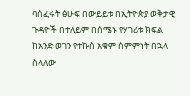ባሰፈሩት ፅሁፍ በውይይቱ በኢትዮጵያ ወቅታዊ ጉዳዮች በተለይም በሰሜኑ የሃገሪቱ ክፍል ከአንድ ወገን የተኩስ አቁም ስምምነት በኋላ ስላለው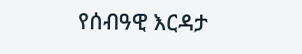የሰብዓዊ እርዳታ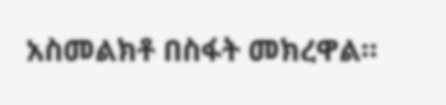አስመልክቶ በስፋት መክረዋል።